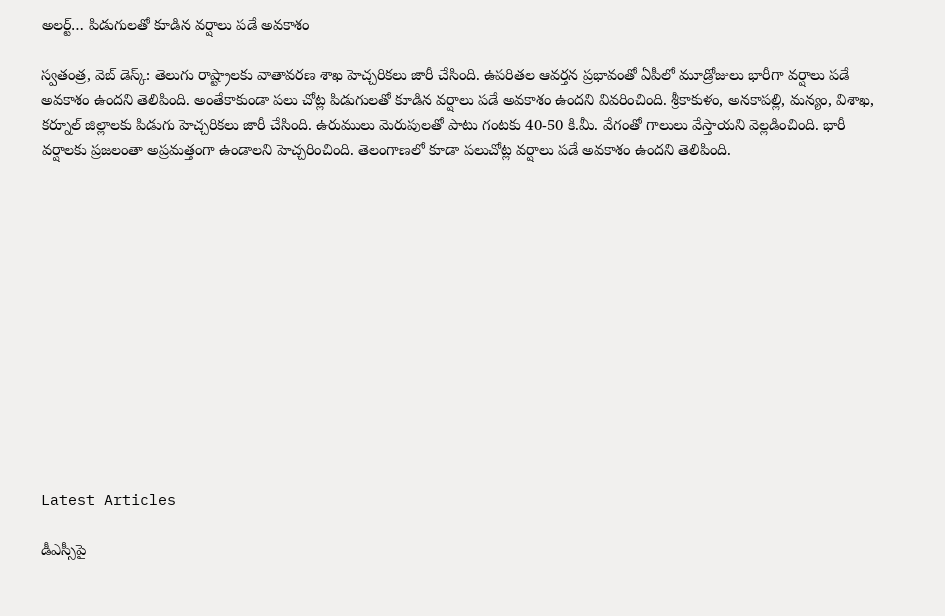అలర్ట్… పిడుగులతో కూడిన వర్షాలు పడే అవకాశం

స్వతంత్ర, వెబ్ డెస్క్: తెలుగు రాష్ట్రాలకు వాతావరణ శాఖ హెచ్చరికలు జారీ చేసింది. ఉపరితల ఆవర్తన ప్రభావంతో ఏపీలో మూడ్రోజులు భారీగా వర్షాలు పడే అవకాశం ఉందని తెలిపింది. అంతేకాకుండా పలు చోట్ల పిడుగులతో కూడిన వర్షాలు పడే అవకాశం ఉందని వివరించింది. శ్రీకాకుళం, అనకాపల్లి, మన్యం, విశాఖ, కర్నూల్ జిల్లాలకు పిడుగు హెచ్చరికలు జారీ చేసింది. ఉరుములు మెరుపులతో పాటు గంటకు 40-50 కి.మీ. వేగంతో గాలులు వేస్తాయని వెల్లడించింది. భారీ వర్షాలకు ప్రజలంతా అప్రమత్తంగా ఉండాలని హెచ్చరించింది. తెలంగాణలో కూడా పలుచోట్ల వర్షాలు పడే అవకాశం ఉందని తెలిపింది.













Latest Articles

డీఎస్సీపై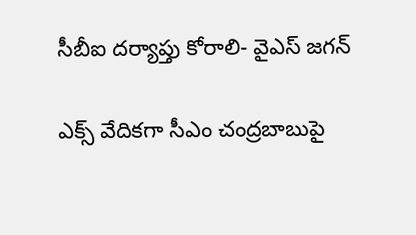సీబీఐ దర్యాప్తు కోరాలి- వైఎస్ జగన్‌

ఎక్స్‌ వేదికగా సీఎం చంద్రబాబుపై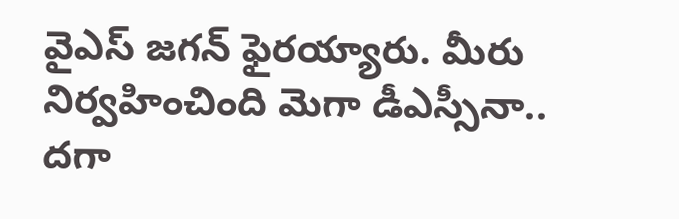వైఎస్‌ జగన్‌ ఫైరయ్యారు. మీరు నిర్వహించింది మెగా డీఎస్సీనా.. దగా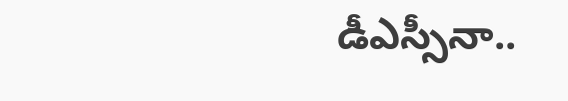డీఎస్సీనా..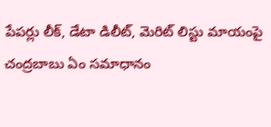పేపర్లు లీక్‌, డేటా డిలీట్‌, మెరిట్‌ లిస్టు మాయంపై చంద్రబాబు ఏం సమాధానం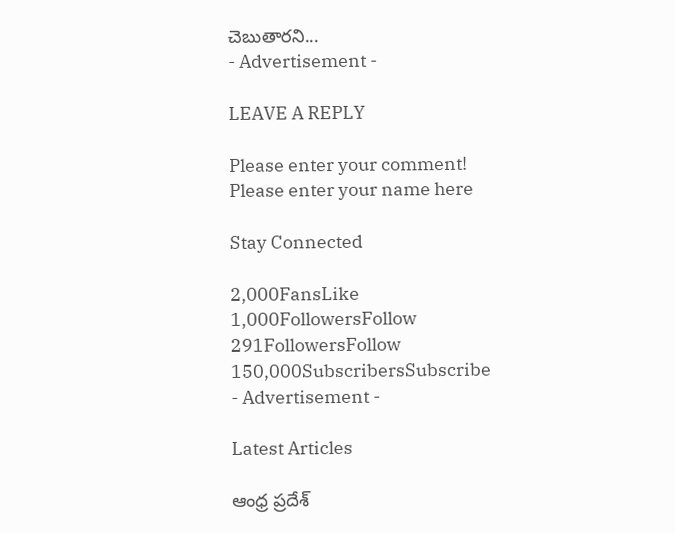చెబుతారని...
- Advertisement -

LEAVE A REPLY

Please enter your comment!
Please enter your name here

Stay Connected

2,000FansLike
1,000FollowersFollow
291FollowersFollow
150,000SubscribersSubscribe
- Advertisement -

Latest Articles

ఆంధ్ర ప్రదేశ్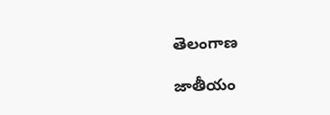తెలంగాణ

జాతీయం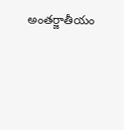అంతర్జాతీయం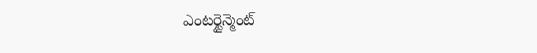ఎంటర్టైన్మెంట్